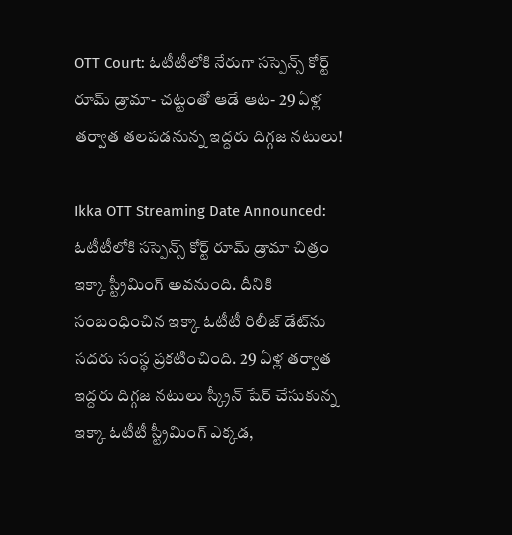OTT Court: ఓటీటీలోకి నేరుగా సస్పెన్స్ కోర్ట్ రూమ్ డ్రామా- చట్టంతో ఆడే ఆట- 29 ఏళ్ల తర్వాత తలపడనున్న ఇద్దరు దిగ్గజ నటులు!

Ikka OTT Streaming Date Announced: ఓటీటీలోకి సస్పెన్స్ కోర్ట్ రూమ్ డ్రామా చిత్రం ఇక్కా స్ట్రీమింగ్ అవనుంది. దీనికి సంబంధించిన ఇక్కా ఓటీటీ రిలీజ్ డేట్‌ను సదరు సంస్థ ప్రకటించింది. 29 ఏళ్ల తర్వాత ఇద్దరు దిగ్గజ నటులు స్క్రీన్ షేర్ చేసుకున్న ఇక్కా ఓటీటీ స్ట్రీమింగ్ ఎక్కడ,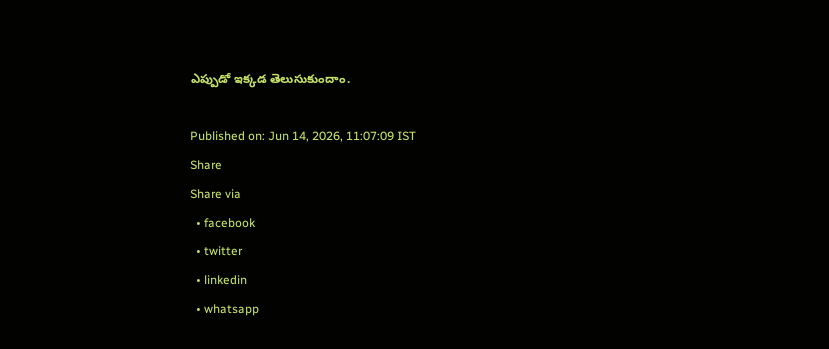ఎప్పుడో ఇక్కడ తెలుసుకుందాం.

Published on: Jun 14, 2026, 11:07:09 IST
Share
Share via
  • facebook
  • twitter
  • linkedin
  • whatsapp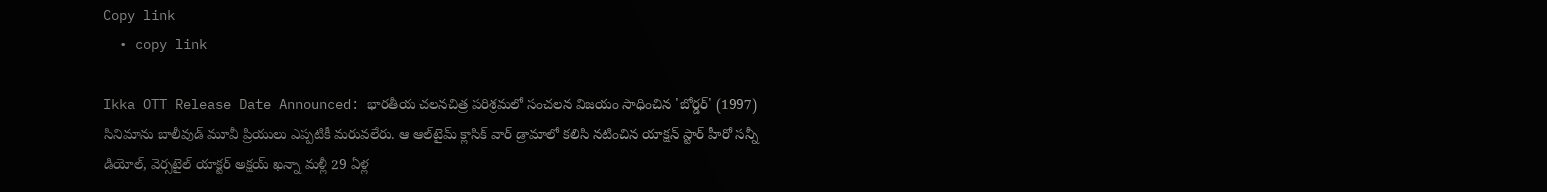Copy link
  • copy link

Ikka OTT Release Date Announced: భారతీయ చలనచిత్ర పరిశ్రమలో సంచలన విజయం సాధించిన 'బోర్డర్' (1997) సినిమాను బాలీవుడ్ మూవీ ప్రియులు ఎప్పటికీ మరువలేరు. ఆ ఆల్‌టైమ్ క్లాసిక్ వార్ డ్రామాలో కలిసి నటించిన యాక్షన్ స్టార్ హీరో సన్నీ డియోల్, వెర్సటైల్ యాక్టర్ అక్షయ్ ఖన్నా మళ్లీ 29 ఏళ్ల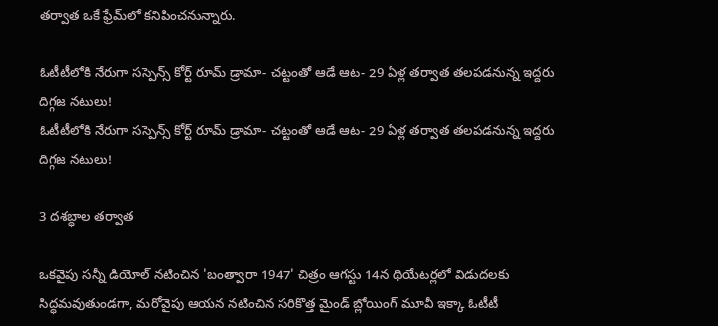తర్వాత ఒకే ఫ్రేమ్‌లో కనిపించనున్నారు.

ఓటీటీలోకి నేరుగా సస్పెన్స్ కోర్ట్ రూమ్ డ్రామా- చట్టంతో ఆడే ఆట- 29 ఏళ్ల తర్వాత తలపడనున్న ఇద్దరు దిగ్గజ నటులు!
ఓటీటీలోకి నేరుగా సస్పెన్స్ కోర్ట్ రూమ్ డ్రామా- చట్టంతో ఆడే ఆట- 29 ఏళ్ల తర్వాత తలపడనున్న ఇద్దరు దిగ్గజ నటులు!

3 దశబ్ధాల తర్వాత

ఒకవైపు సన్నీ డియోల్ నటించిన 'బంత్వారా 1947' చిత్రం ఆగస్టు 14న థియేటర్లలో విడుదలకు సిద్ధమవుతుండగా, మరోవైపు ఆయన నటించిన సరికొత్త మైండ్ బ్లోయింగ్ మూవీ ఇక్కా ఓటీటీ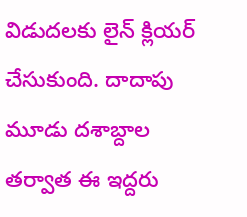విడుదలకు లైన్ క్లియర్ చేసుకుంది. దాదాపు మూడు దశాబ్దాల తర్వాత ఈ ఇద్దరు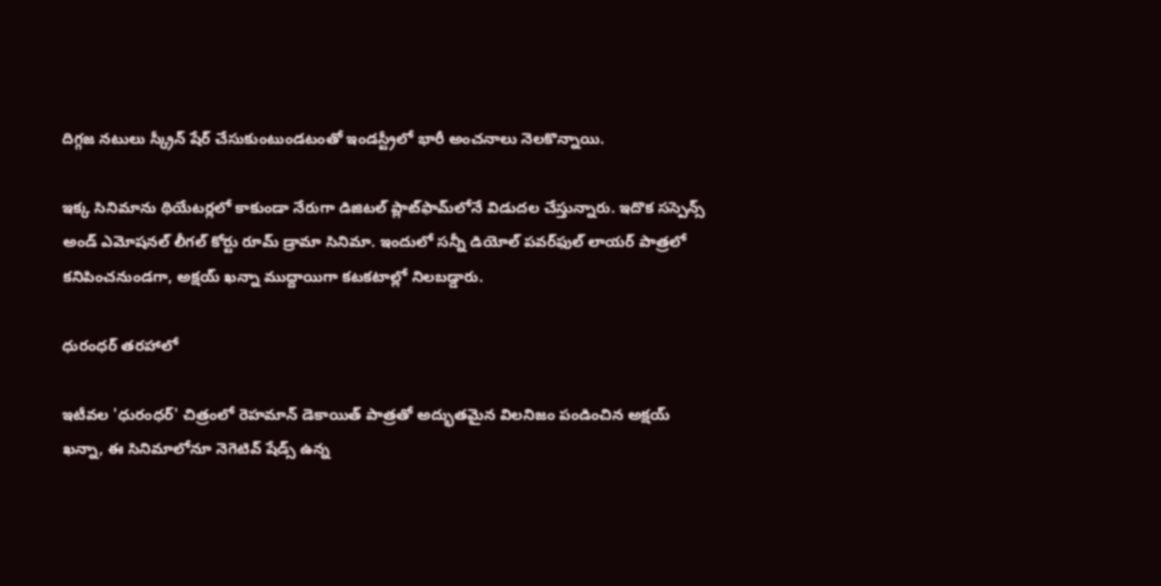దిగ్గజ నటులు స్క్రీన్ షేర్ చేసుకుంటుండటంతో ఇండస్ట్రీలో భారీ అంచనాలు నెలకొన్నాయి.

ఇక్క సినిమాను థియేటర్లలో కాకుండా నేరుగా డిజిటల్ ప్లాట్‌ఫామ్‌లోనే విడుదల చేస్తున్నారు. ఇదొక సస్పెన్స్ అండ్ ఎమోషనల్ లీగల్ కోర్టు రూమ్ డ్రామా సినిమా. ఇందులో సన్నీ డియోల్ పవర్‌ఫుల్ లాయర్ పాత్రలో కనిపించనుండగా, అక్షయ్ ఖన్నా ముద్దాయిగా కటకటాల్లో నిలబడ్డారు.

ధురంధర్ తరహాలో

ఇటీవల 'ధురంధర్' చిత్రంలో రెహమాన్ డెకాయిత్ పాత్రతో అద్భుతమైన విలనిజం పండించిన అక్షయ్ ఖన్నా, ఈ సినిమాలోనూ నెగెటివ్ షేడ్స్ ఉన్న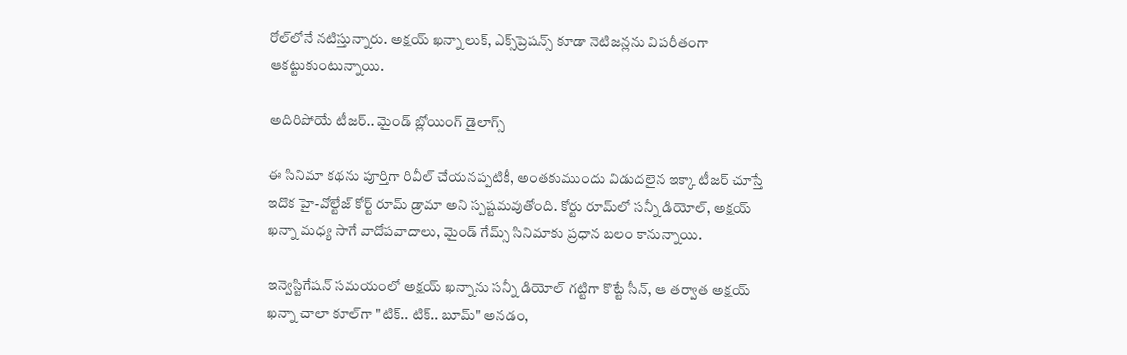రోల్‌లోనే నటిస్తున్నారు. అక్షయ్ ఖన్నా లుక్, ఎక్స్‌ప్రెషన్స్ కూడా నెటిజన్లను విపరీతంగా ఆకట్టుకుంటున్నాయి.

అదిరిపోయే టీజర్.. మైండ్ బ్లోయింగ్ డైలాగ్స్

ఈ సినిమా కథను పూర్తిగా రివీల్ చేయనప్పటికీ, అంతకుముందు విడుదలైన ఇక్కా టీజర్ చూస్తే ఇదొక హై-వోల్టేజ్ కోర్ట్ రూమ్ డ్రామా అని స్పష్టమవుతోంది. కోర్టు రూమ్‌లో సన్నీ డియోల్, అక్షయ్ ఖన్నా మధ్య సాగే వాదోపవాదాలు, మైండ్ గేమ్స్ సినిమాకు ప్రధాన బలం కానున్నాయి.

ఇన్వెస్టిగేషన్ సమయంలో అక్షయ్ ఖన్నాను సన్నీ డియోల్ గట్టిగా కొట్టే సీన్, ఆ తర్వాత అక్షయ్ ఖన్నా చాలా కూల్‌గా "టిక్.. టిక్.. బూమ్" అనడం,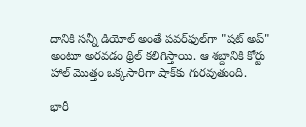దానికి సన్నీ డియోల్ అంతే పవర్‌ఫుల్‌గా "షట్ అప్" అంటూ అరవడం థ్రిల్ కలిగిస్తాయి. ఆ శబ్దానికి కోర్టు హాల్ మొత్తం ఒక్కసారిగా షాక్‌కు గురవుతుంది.

భారీ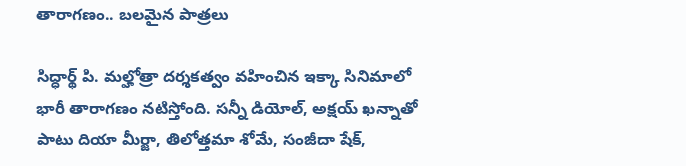తారాగణం.. బలమైన పాత్రలు

సిద్ధార్థ్ పి. మల్హోత్రా దర్శకత్వం వహించిన ఇక్కా సినిమాలో భారీ తారాగణం నటిస్తోంది. సన్నీ డియోల్, అక్షయ్ ఖన్నాతో పాటు దియా మీర్జా, తిలోత్తమా శోమే, సంజీదా షేక్,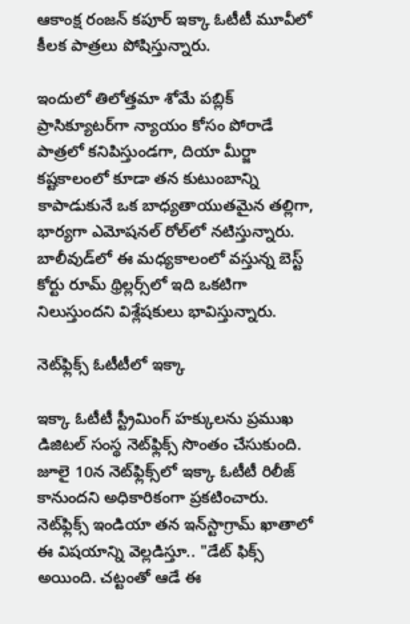ఆకాంక్ష రంజన్ కపూర్ ఇక్కా ఓటీటీ మూవీలో కీలక పాత్రలు పోషిస్తున్నారు.

ఇందులో తిలోత్తమా శోమే పబ్లిక్ ప్రాసిక్యూటర్‌గా న్యాయం కోసం పోరాడే పాత్రలో కనిపిస్తుండగా, దియా మీర్జా కష్టకాలంలో కూడా తన కుటుంబాన్ని కాపాడుకునే ఒక బాధ్యతాయుతమైన తల్లిగా, భార్యగా ఎమోషనల్ రోల్‌లో నటిస్తున్నారు. బాలీవుడ్‌లో ఈ మధ్యకాలంలో వస్తున్న బెస్ట్ కోర్టు రూమ్ థ్రిల్లర్స్‌లో ఇది ఒకటిగా నిలుస్తుందని విశ్లేషకులు భావిస్తున్నారు.

నెట్‌ఫ్లిక్స్‌ ఓటీటీలో ఇక్కా

ఇక్కా ఓటీటీ స్ట్రీమింగ్ హక్కులను ప్రముఖ డిజిటల్ సంస్థ నెట్‌ఫ్లిక్స్ సొంతం చేసుకుంది. జూలై 10న నెట్‌ఫ్లిక్స్‌లో ఇక్కా ఓటీటీ రిలీజ్ కానుందని అధికారికంగా ప్రకటించారు. నెట్‌ఫ్లిక్స్ ఇండియా తన ఇన్‌స్టాగ్రామ్ ఖాతాలో ఈ విషయాన్ని వెల్లడిస్తూ.. "డేట్ ఫిక్స్ అయింది. చట్టంతో ఆడే ఈ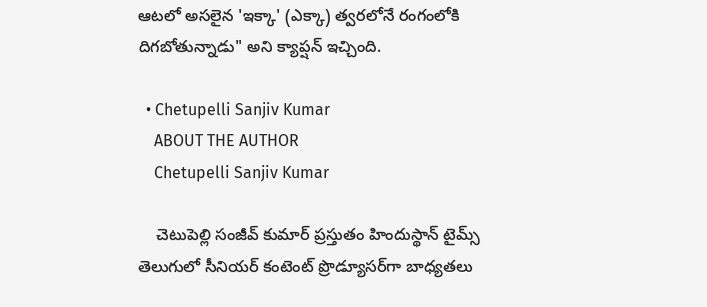ఆటలో అసలైన 'ఇక్కా' (ఎక్కా) త్వరలోనే రంగంలోకి దిగబోతున్నాడు" అని క్యాప్షన్ ఇచ్చింది.

  • Chetupelli Sanjiv Kumar
    ABOUT THE AUTHOR
    Chetupelli Sanjiv Kumar

    చెటుపెల్లి సంజీవ్ కుమార్ ప్రస్తుతం హిందుస్థాన్ టైమ్స్ తెలుగులో సీనియర్ కంటెంట్ ప్రొడ్యూసర్‌గా బాధ్యతలు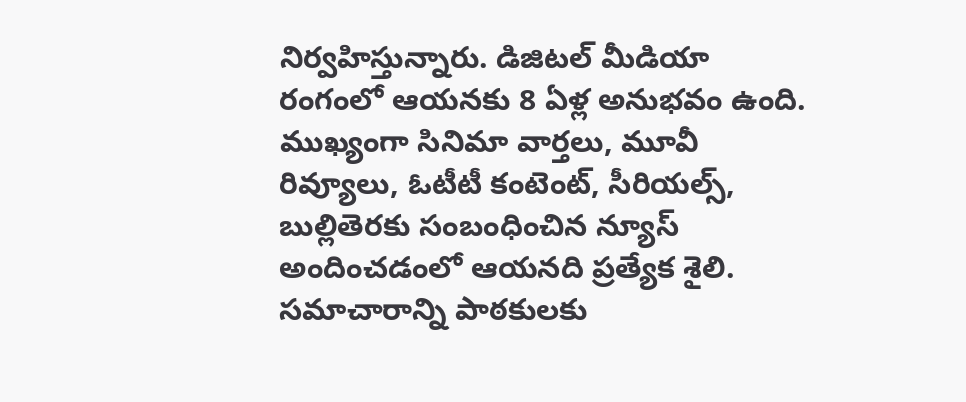నిర్వహిస్తున్నారు. డిజిటల్ మీడియా రంగంలో ఆయనకు 8 ఏళ్ల అనుభవం ఉంది. ముఖ్యంగా సినిమా వార్తలు, మూవీ రివ్యూలు, ఓటీటీ కంటెంట్, సీరియల్స్, బుల్లితెరకు సంబంధించిన న్యూస్ అందించడంలో ఆయనది ప్రత్యేక శైలి. సమాచారాన్ని పాఠకులకు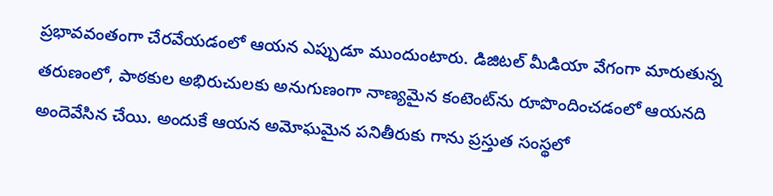ప్రభావవంతంగా చేరవేయడంలో ఆయన ఎప్పుడూ ముందుంటారు. డిజిటల్ మీడియా వేగంగా మారుతున్న తరుణంలో, పాఠకుల అభిరుచులకు అనుగుణంగా నాణ్యమైన కంటెంట్‌ను రూపొందించడంలో ఆయనది అందెవేసిన చేయి. అందుకే ఆయన అమోఘమైన పనితీరుకు గాను ప్రస్తుత సంస్థలో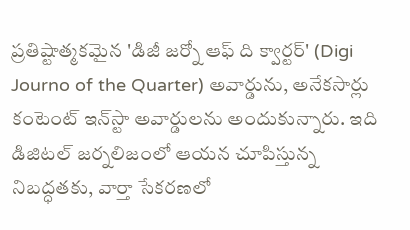ప్రతిష్టాత్మకమైన 'డిజీ జర్నో ఆఫ్ ది క్వార్టర్' (Digi Journo of the Quarter) అవార్డును, అనేకసార్లు కంటెంట్ ఇన్‌స్టా అవార్డులను అందుకున్నారు. ఇది డిజిటల్ జర్నలిజంలో ఆయన చూపిస్తున్న నిబద్ధతకు, వార్తా సేకరణలో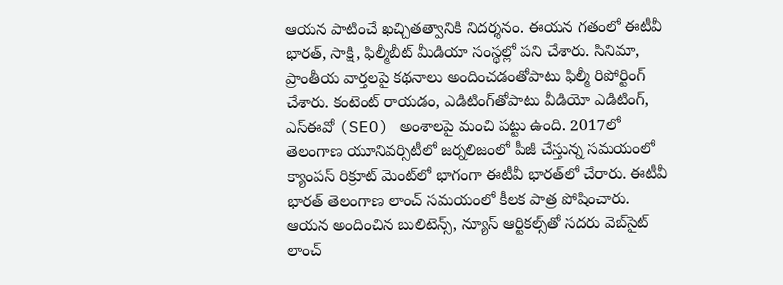ఆయన పాటించే ఖచ్చితత్వానికి నిదర్శనం. ఈయన గతంలో ఈటీవీ భారత్, సాక్షి, ఫిల్మీబీట్ మీడియా సంస్థల్లో పని చేశారు. సినిమా, ప్రాంతీయ వార్తలపై కథనాలు అందించడంతోపాటు ఫిల్మీ రిపోర్టింగ్ చేశారు. కంటెంట్ రాయడం, ఎడిటింగ్‌తోపాటు వీడియో ఎడిటింగ్, ఎస్‌ఈవో (SEO) అంశాలపై మంచి పట్టు ఉంది. 2017లో తెలంగాణ యూనివర్సిటీలో జర్నలిజంలో పీజీ చేస్తున్న సమయంలో క్యాంపస్ రిక్రూట్ మెంట్‌లో భాగంగా ఈటీవీ భారత్‌లో చేరారు. ఈటీవీ భారత్ తెలంగాణ లాంచ్ సమయంలో కీలక పాత్ర పోషించారు. ఆయన అందించిన బులిటెన్స్, న్యూస్ ఆర్టికల్స్‌తో సదరు వెబ్‌సైట్ లాంచ్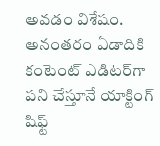అవడం విశేషం. అనంతరం ఏడాదికి కంటెంట్ ఎడిటర్‌గా పని చేస్తూనే యాక్టింగ్ షిఫ్ట్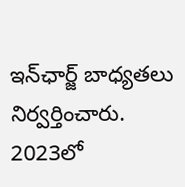ఇన్‌ఛార్జ్ బాధ్యతలు నిర్వర్తించారు. 2023లో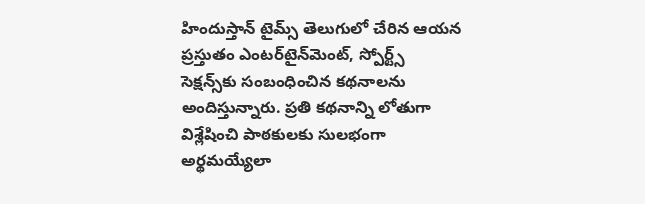హిందుస్తాన్ టైమ్స్ తెలుగులో చేరిన ఆయన ప్రస్తుతం ఎంటర్‌టైన్‌మెంట్, స్పోర్ట్స్ సెక్షన్స్‌కు సంబంధించిన కథనాలను అందిస్తున్నారు. ప్రతి కథనాన్ని లోతుగా విశ్లేషించి పాఠకులకు సులభంగా అర్థమయ్యేలా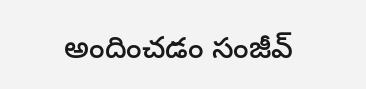అందించడం సంజీవ్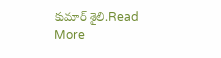కుమార్ శైలి.Read More